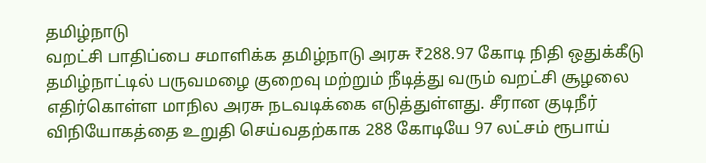தமிழ்நாடு
வறட்சி பாதிப்பை சமாளிக்க தமிழ்நாடு அரசு ₹288.97 கோடி நிதி ஒதுக்கீடு
தமிழ்நாட்டில் பருவமழை குறைவு மற்றும் நீடித்து வரும் வறட்சி சூழலை எதிர்கொள்ள மாநில அரசு நடவடிக்கை எடுத்துள்ளது. சீரான குடிநீர் விநியோகத்தை உறுதி செய்வதற்காக 288 கோடியே 97 லட்சம் ரூபாய்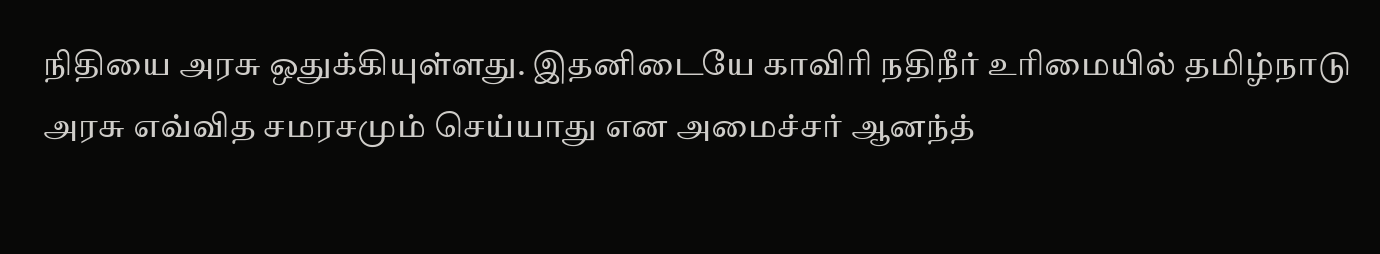நிதியை அரசு ஒதுக்கியுள்ளது. இதனிடையே காவிரி நதிநீர் உரிமையில் தமிழ்நாடு அரசு எவ்வித சமரசமும் செய்யாது என அமைச்சர் ஆனந்த்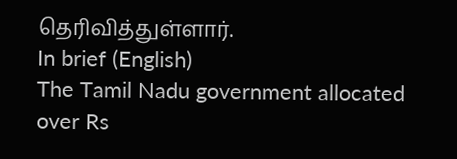தெரிவித்துள்ளார்.
In brief (English)
The Tamil Nadu government allocated over Rs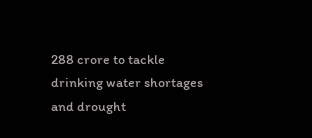288 crore to tackle drinking water shortages and drought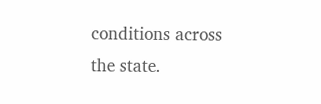conditions across the state.